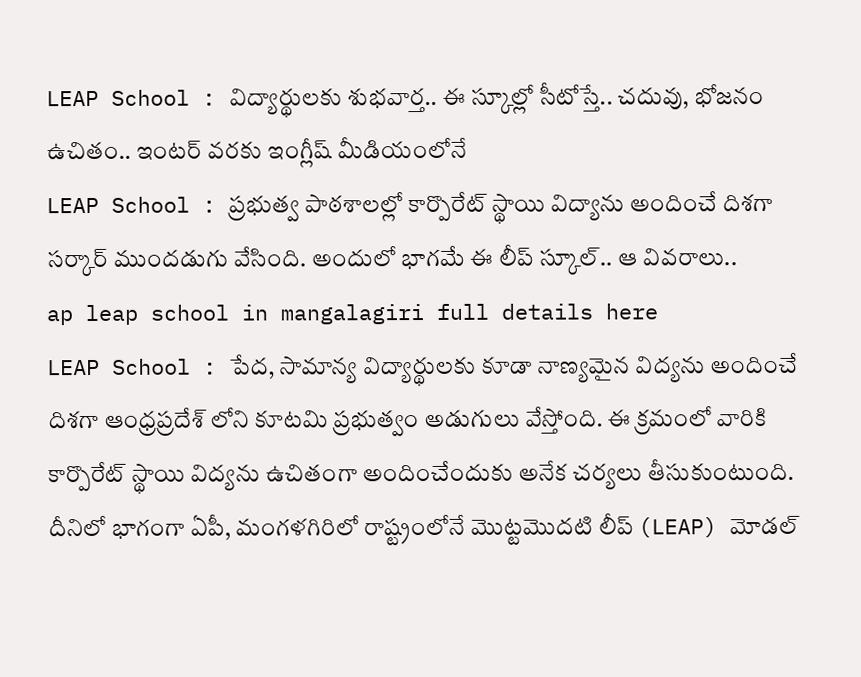LEAP School : విద్యార్థులకు శుభవార్త.. ఈ స్కూల్లో సీటోస్తే.. చదువు, భోజనం ఉచితం.. ఇంటర్ వరకు ఇంగ్లీష్ మీడియంలోనే
LEAP School : ప్రభుత్వ పాఠశాలల్లో కార్పొరేట్ స్థాయి విద్యాను అందించే దిశగా సర్కార్ ముందడుగు వేసింది. అందులో భాగమే ఈ లీప్ స్కూల్.. ఆ వివరాలు..
ap leap school in mangalagiri full details here
LEAP School : పేద, సామాన్య విద్యార్థులకు కూడా నాణ్యమైన విద్యను అందించే దిశగా ఆంధ్రప్రదేశ్ లోని కూటమి ప్రభుత్వం అడుగులు వేస్తోంది. ఈ క్రమంలో వారికి కార్పొరేట్ స్థాయి విద్యను ఉచితంగా అందించేందుకు అనేక చర్యలు తీసుకుంటుంది. దీనిలో భాగంగా ఏపీ, మంగళగిరిలో రాష్ట్రంలోనే మొట్టమొదటి లీప్ (LEAP) మోడల్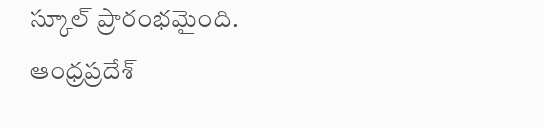స్కూల్ ప్రారంభమైంది. ఆంధ్రప్రదేశ్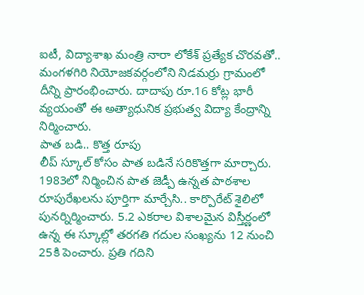ఐటీ, విద్యాశాఖ మంత్రి నారా లోకేశ్ ప్రత్యేక చొరవతో.. మంగళగిరి నియోజకవర్గంలోని నిడమర్రు గ్రామంలో దీన్ని ప్రారంభించారు. దాదాపు రూ.16 కోట్ల భారీ వ్యయంతో ఈ అత్యాధునిక ప్రభుత్వ విద్యా కేంద్రాన్ని నిర్మించారు.
పాత బడి.. కొత్త రూపు
లీప్ స్కూల్ కోసం పాత బడినే సరికొత్తగా మార్చారు. 1983లో నిర్మించిన పాత జెడ్పీ ఉన్నత పాఠశాల రూపురేఖలను పూర్తిగా మార్చేసి.. కార్పొరేట్ శైలిలో పునర్నిర్మించారు. 5.2 ఎకరాల విశాలమైన విస్తీర్ణంలో ఉన్న ఈ స్కూల్లో తరగతి గదుల సంఖ్యను 12 నుంచి 25కి పెంచారు. ప్రతి గదిని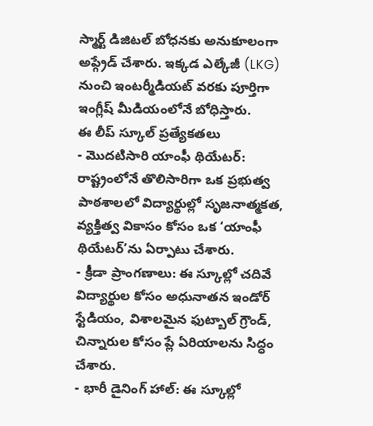స్మార్ట్ డిజిటల్ బోధనకు అనుకూలంగా అప్గ్రేడ్ చేశారు. ఇక్కడ ఎల్కేజీ (LKG) నుంచి ఇంటర్మీడియట్ వరకు పూర్తిగా ఇంగ్లీష్ మీడియంలోనే బోధిస్తారు.
ఈ లీప్ స్కూల్ ప్రత్యేకతలు
- మొదటిసారి యాంఫీ థియేటర్: రాష్ట్రంలోనే తొలిసారిగా ఒక ప్రభుత్వ పాఠశాలలో విద్యార్థుల్లో సృజనాత్మకత, వ్యక్తిత్వ వికాసం కోసం ఒక ‘యాంఫీ థియేటర్’ను ఏర్పాటు చేశారు.
- క్రీడా ప్రాంగణాలు: ఈ స్కూల్లో చదివే విద్యార్థుల కోసం అధునాతన ఇండోర్ స్టేడియం, విశాలమైన ఫుట్బాల్ గ్రౌండ్, చిన్నారుల కోసం ప్లే ఏరియాలను సిద్ధం చేశారు.
- భారీ డైనింగ్ హాల్: ఈ స్కూల్లో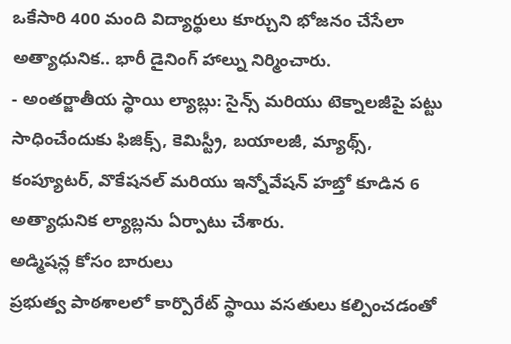ఒకేసారి 400 మంది విద్యార్థులు కూర్చుని భోజనం చేసేలా అత్యాధునిక.. భారీ డైనింగ్ హాల్ను నిర్మించారు.
- అంతర్జాతీయ స్థాయి ల్యాబ్లు: సైన్స్ మరియు టెక్నాలజీపై పట్టు సాధించేందుకు ఫిజిక్స్, కెమిస్ట్రీ, బయాలజీ, మ్యాథ్స్, కంప్యూటర్, వొకేషనల్ మరియు ఇన్నోవేషన్ హబ్తో కూడిన 6 అత్యాధునిక ల్యాబ్లను ఏర్పాటు చేశారు.
అడ్మిషన్ల కోసం బారులు
ప్రభుత్వ పాఠశాలలో కార్పొరేట్ స్థాయి వసతులు కల్పించడంతో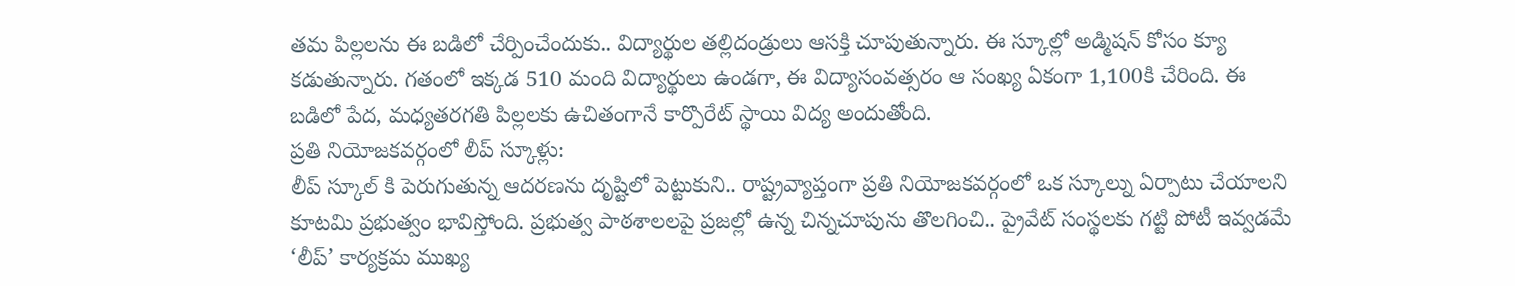తమ పిల్లలను ఈ బడిలో చేర్పించేందుకు.. విద్యార్థుల తల్లిదండ్రులు ఆసక్తి చూపుతున్నారు. ఈ స్కూల్లో అడ్మిషన్ కోసం క్యూ కడుతున్నారు. గతంలో ఇక్కడ 510 మంది విద్యార్థులు ఉండగా, ఈ విద్యాసంవత్సరం ఆ సంఖ్య ఏకంగా 1,100కి చేరింది. ఈ బడిలో పేద, మధ్యతరగతి పిల్లలకు ఉచితంగానే కార్పొరేట్ స్థాయి విద్య అందుతోంది.
ప్రతి నియోజకవర్గంలో లీప్ స్కూళ్లు:
లీప్ స్కూల్ కి పెరుగుతున్న ఆదరణను దృష్టిలో పెట్టుకుని.. రాష్ట్రవ్యాప్తంగా ప్రతి నియోజకవర్గంలో ఒక స్కూల్ను ఏర్పాటు చేయాలని కూటమి ప్రభుత్వం భావిస్తోంది. ప్రభుత్వ పాఠశాలలపై ప్రజల్లో ఉన్న చిన్నచూపును తొలగించి.. ప్రైవేట్ సంస్థలకు గట్టి పోటీ ఇవ్వడమే ‘లీప్’ కార్యక్రమ ముఖ్య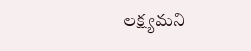లక్ష్యమని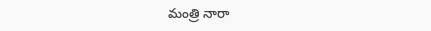మంత్రి నారా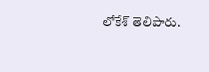లోకేశ్ తెలిపారు.